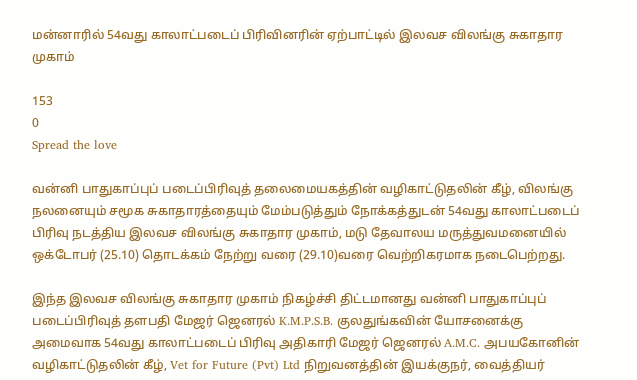மன்னாரில் 54வது காலாட்படைப் பிரிவினரின் ஏற்பாட்டில் இலவச விலங்கு சுகாதார முகாம்

153
0
Spread the love

வன்னி பாதுகாப்புப் படைப்பிரிவுத் தலைமையகத்தின் வழிகாட்டுதலின் கீழ், விலங்கு நலனையும் சமூக சுகாதாரத்தையும் மேம்படுத்தும் நோக்கத்துடன் 54வது காலாட்படைப் பிரிவு நடத்திய இலவச விலங்கு சுகாதார முகாம், மடு தேவாலய மருத்துவமனையில் ஒக்டோபர் (25.10) தொடக்கம் நேற்று வரை (29.10)வரை வெற்றிகரமாக நடைபெற்றது.

இந்த இலவச விலங்கு சுகாதார முகாம் நிகழ்ச்சி திட்டமானது வன்னி பாதுகாப்புப் படைப்பிரிவுத் தளபதி மேஜர் ஜெனரல் K.M.P.S.B. குலதுங்கவின் யோசனைக்கு அமைவாக 54வது காலாட்படைப் பிரிவு அதிகாரி மேஜர் ஜெனரல் A.M.C. அபயகோனின் வழிகாட்டுதலின் கீழ், Vet for Future (Pvt) Ltd நிறுவனத்தின் இயக்குநர், வைத்தியர்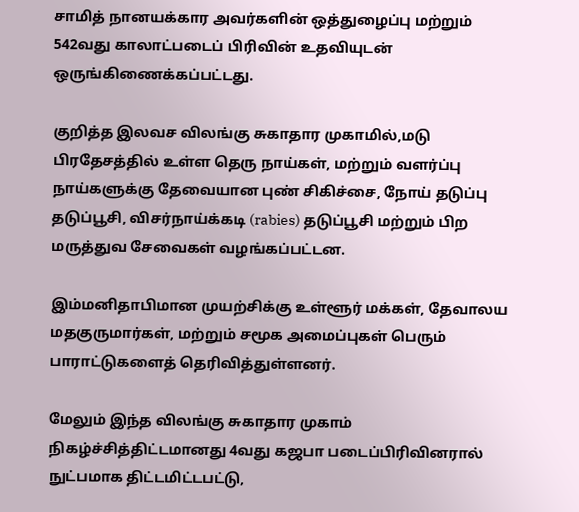சாமித் நானயக்கார அவர்களின் ஒத்துழைப்பு மற்றும் 542வது காலாட்படைப் பிரிவின் உதவியுடன் ஒருங்கிணைக்கப்பட்டது.

குறித்த இலவச விலங்கு சுகாதார முகாமில்,மடு பிரதேசத்தில் உள்ள தெரு நாய்கள், மற்றும் வளர்ப்பு நாய்களுக்கு தேவையான புண் சிகிச்சை, நோய் தடுப்பு தடுப்பூசி, விசர்நாய்க்கடி (rabies) தடுப்பூசி மற்றும் பிற மருத்துவ சேவைகள் வழங்கப்பட்டன.

இம்மனிதாபிமான முயற்சிக்கு உள்ளூர் மக்கள், தேவாலய மதகுருமார்கள், மற்றும் சமூக அமைப்புகள் பெரும் பாராட்டுகளைத் தெரிவித்துள்ளனர்.

மேலும் இந்த விலங்கு சுகாதார முகாம் நிகழ்ச்சித்திட்டமானது 4வது கஜபா படைப்பிரிவினரால் நுட்பமாக திட்டமிட்டபட்டு,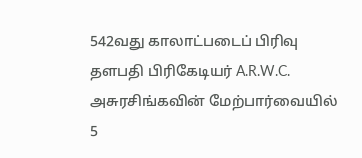542வது காலாட்படைப் பிரிவு தளபதி பிரிகேடியர் A.R.W.C. அசுரசிங்கவின் மேற்பார்வையில் 5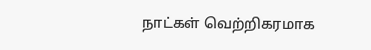நாட்கள் வெற்றிகரமாக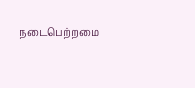நடைபெற்றமை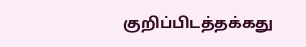குறிப்பிடத்தக்கது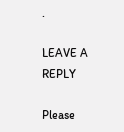.

LEAVE A REPLY

Please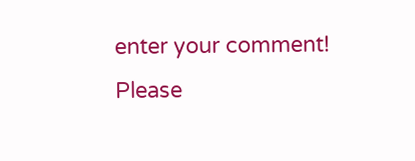enter your comment!
Please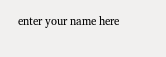enter your name here